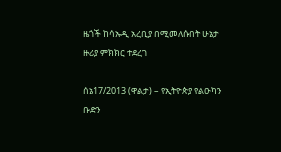ዜጎች ከሳኡዲ አረቢያ በሚመለሱበት ሁኔታ ዙሪያ ምክክር ተደረገ

ሰኔ17/2013 (ዋልታ) – የኢትዮጵያ የልዑካን ቡድን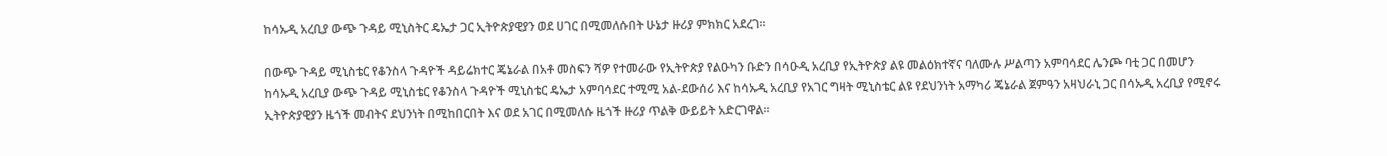ከሳኡዲ አረቢያ ውጭ ጉዳይ ሚኒስትር ዴኤታ ጋር ኢትዮጵያዊያን ወደ ሀገር በሚመለሱበት ሁኔታ ዙሪያ ምክክር አደረገ።

በውጭ ጉዳይ ሚኒስቴር የቆንስላ ጉዳዮች ዳይሬክተር ጄኔራል በአቶ መስፍን ሻዎ የተመራው የኢትዮጵያ የልዑካን ቡድን በሳዑዲ አረቢያ የኢትዮጵያ ልዩ መልዕክተኛና ባለሙሉ ሥልጣን አምባሳደር ሌንጮ ባቲ ጋር በመሆን ከሳኡዲ አረቢያ ውጭ ጉዳይ ሚኒስቴር የቆንስላ ጉዳዮች ሚኒስቴር ዴኤታ አምባሳደር ተሚሚ አል-ደውሰሪ እና ከሳኡዲ አረቢያ የአገር ግዛት ሚኒስቴር ልዩ የደህንነት አማካሪ ጄኔራል ጀምዓን አዛህራኒ ጋር በሳኡዲ አረቢያ የሚኖሩ ኢትዮጵያዊያን ዜጎች መብትና ደህንነት በሚከበርበት እና ወደ አገር በሚመለሱ ዜጎች ዙሪያ ጥልቅ ውይይት አድርገዋል።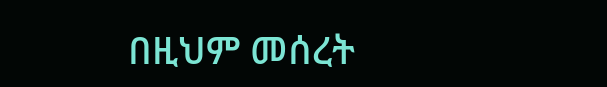በዚህም መሰረት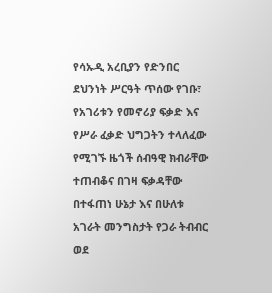የሳኡዲ አረቢያን የድንበር ደህንነት ሥርዓት ጥሰው የገቡ፣ የአገሪቱን የመኖሪያ ፍቃድ እና የሥራ ፈቃድ ህግጋትን ተላለፈው የሚገኙ ዜጎች ሰብዓዊ ክብራቸው ተጠብቆና በገዛ ፍቃዳቸው በተፋጠነ ሁኔታ እና በሁለቱ አገራት መንግስታት የጋራ ትብብር ወደ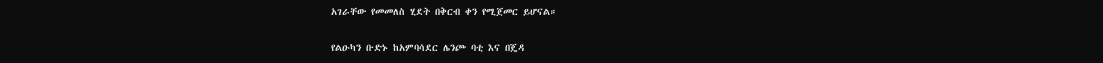አገራቸው የመመለስ ሂደት በቅርብ ቀን የሚጀመር ይሆናል።

የልዑካን ቡድኑ ከአምባሳደር ሌንጮ ባቲ እና በጄዳ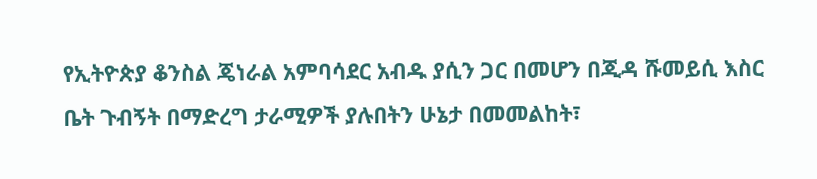የኢትዮጵያ ቆንስል ጄነራል አምባሳደር አብዱ ያሲን ጋር በመሆን በጂዳ ሹመይሲ እስር ቤት ጉብኝት በማድረግ ታራሚዎች ያሉበትን ሁኔታ በመመልከት፣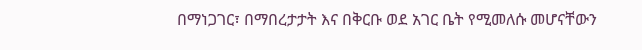በማነጋገር፣ በማበረታታት እና በቅርቡ ወደ አገር ቤት የሚመለሱ መሆናቸውን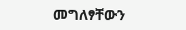መግለፃቸውን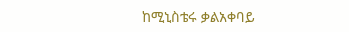ከሚኒስቴሩ ቃልአቀባይ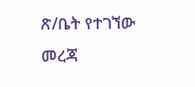ጽ/ቤት የተገኘው መረጃ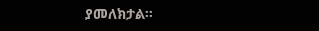ያመለክታል፡፡